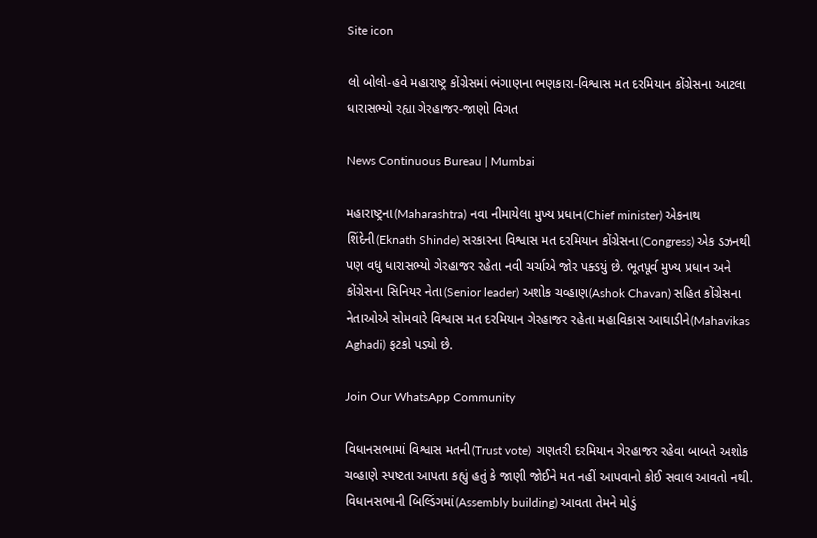Site icon

લો બોલો-હવે મહારાષ્ટ્ર કોંગ્રેસમાં ભંગાણના ભણકારા-વિશ્વાસ મત દરમિયાન કોંગ્રેસના આટલા ધારાસભ્યો રહ્યા ગેરહાજર-જાણો વિગત

News Continuous Bureau | Mumbai

મહારાષ્ટ્રના(Maharashtra) નવા નીમાયેલા મુખ્ય પ્રધાન(Chief minister) એકનાથ શિંદેની(Eknath Shinde) સરકારના વિશ્વાસ મત દરમિયાન કોંગ્રેસના(Congress) એક ડઝનથી પણ વધુ ધારાસભ્યો ગેરહાજર રહેતા નવી ચર્ચાએ જોર પક્ડયું છે. ભૂતપૂર્વ મુખ્ય પ્રધાન અને કોંગ્રેસના સિનિયર નેતા(Senior leader) અશોક ચવ્હાણ(Ashok Chavan) સહિત કોંગ્રેસના નેતાઓએ સોમવારે વિશ્વાસ મત દરમિયાન ગેરહાજર રહેતા મહાવિકાસ આઘાડીને(Mahavikas Aghadi) ફટકો પડ્યો છે.

Join Our WhatsApp Community

વિધાનસભામાં વિશ્વાસ મતની(Trust vote)  ગણતરી દરમિયાન ગેરહાજર રહેવા બાબતે અશોક ચવ્હાણે સ્પષ્ટતા આપતા કહ્યું હતું કે જાણી જોઈને મત નહીં આપવાનો કોઈ સવાલ આવતો નથી. વિધાનસભાની બિલ્ડિંગમાં(Assembly building) આવતા તેમને મોડું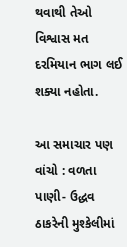થવાથી તેઓ વિશ્વાસ મત દરમિયાન ભાગ લઈ શક્યા નહોતા.

આ સમાચાર પણ વાંચો : વળતા પાણી- ઉદ્ધવ ઠાકરેની મુશ્કેલીમાં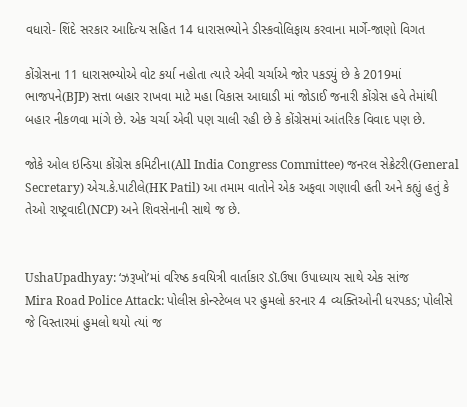વધારો- શિંદે સરકાર આદિત્ય સહિત 14 ધારાસભ્યોને ડીસ્કવોલિફાય કરવાના માર્ગે-જાણો વિગત

કોંગ્રેસના 11 ધારાસભ્યોએ વોટ કર્યા નહોતા ત્યારે એવી ચર્ચાએ જોર પકડ્યું છે કે 2019માં ભાજપને(BJP) સત્તા બહાર રાખવા માટે મહા વિકાસ આઘાડી માં જોડાઈ જનારી કોંગ્રેસ હવે તેમાંથી બહાર નીકળવા માંગે છે. એક ચર્ચા એવી પણ ચાલી રહી છે કે કોંગ્રેસમાં આંતરિક વિવાદ પણ છે.

જોકે ઓલ ઇન્ડિયા કોંગ્રેસ કમિટીના(All India Congress Committee) જનરલ સેક્રેટરી(General Secretary) એચ.કે.પાટીલે(HK Patil) આ તમામ વાતોને એક અફવા ગણાવી હતી અને કહ્યું હતું કે તેઓ રાષ્ટ્રવાદી(NCP) અને શિવસેનાની સાથે જ છે.


UshaUpadhyay: ‘ઝરૂખો’માં વરિષ્ઠ કવયિત્રી વાર્તાકાર ડૉ.ઉષા ઉપાધ્યાય સાથે એક સાંજ
Mira Road Police Attack: પોલીસ કોન્સ્ટેબલ પર હુમલો કરનાર 4 વ્યક્તિઓની ધરપકડ; પોલીસે જે વિસ્તારમાં હુમલો થયો ત્યાં જ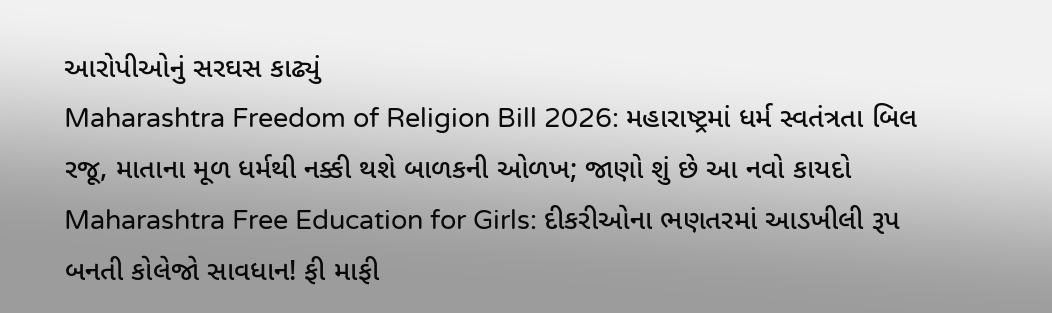આરોપીઓનું સરઘસ કાઢ્યું
Maharashtra Freedom of Religion Bill 2026: મહારાષ્ટ્રમાં ધર્મ સ્વતંત્રતા બિલ રજૂ, માતાના મૂળ ધર્મથી નક્કી થશે બાળકની ઓળખ; જાણો શું છે આ નવો કાયદો
Maharashtra Free Education for Girls: દીકરીઓના ભણતરમાં આડખીલી રૂપ બનતી કોલેજો સાવધાન! ફી માફી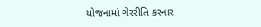યોજનામાં ગેરરીતિ કરનાર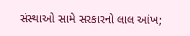સંસ્થાઓ સામે સરકારનો લાલ આંખ;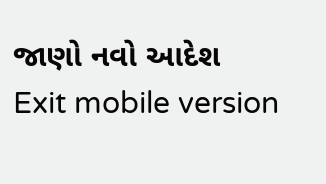જાણો નવો આદેશ
Exit mobile version